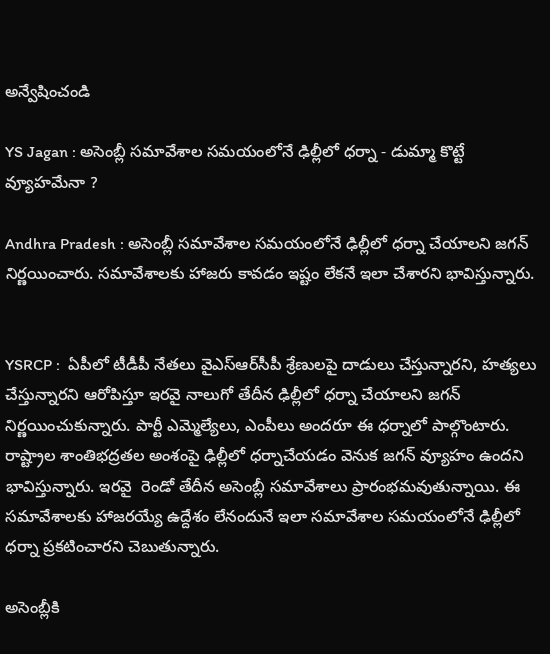అన్వేషించండి

YS Jagan : అసెంబ్లీ సమావేశాల సమయంలోనే ఢిల్లీలో ధర్నా - డుమ్మా కొట్టే వ్యూహమేనా ?

Andhra Pradesh : అసెంబ్లీ సమావేశాల సమయంలోనే ఢిల్లీలో ధర్నా చేయాలని జగన్ నిర్ణయించారు. సమావేశాలకు హాజరు కావడం ఇష్టం లేకనే ఇలా చేశారని భావిస్తున్నారు.


YSRCP :  ఏపీలో టీడీపీ నేతలు వైఎస్ఆర్‌సీపీ శ్రేణులపై దాడులు చేస్తున్నారని, హత్యలు చేస్తున్నారని ఆరోపిస్తూ ఇరవై నాలుగో తేదీన ఢిల్లీలో ధర్నా చేయాలని జగన్ నిర్ణయించుకున్నారు. పార్టీ ఎమ్మెల్యేలు, ఎంపీలు అందరూ ఈ ధర్నాలో పాల్గొంటారు. రాష్ట్రాల శాంతిభద్రతల అంశంపై ఢిల్లీలో ధర్నాచేయడం వెనుక జగన్ వ్యూహం ఉందని భావిస్తున్నారు. ఇరవై  రెండో తేదీన అసెంబ్లీ సమావేశాలు ప్రారంభమవుతున్నాయి. ఈ సమావేశాలకు హాజరయ్యే ఉద్దేశం లేనందునే ఇలా సమావేశాల సమయంలోనే ఢిల్లీలో ధర్నా ప్రకటించారని చెబుతున్నారు.

అసెంబ్లీకి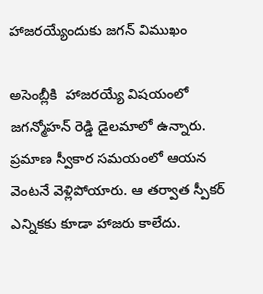హాజరయ్యేందుకు జగన్ విముఖం

అసెంబ్లీకి  హాజరయ్యే విషయంలో జగన్మోహన్ రెడ్డి డైలమాలో ఉన్నారు. ప్రమాణ స్వీకార సమయంలో ఆయన వెంటనే వెళ్లిపోయారు. ఆ తర్వాత స్పీకర్ ఎన్నికకు కూడా హాజరు కాలేదు.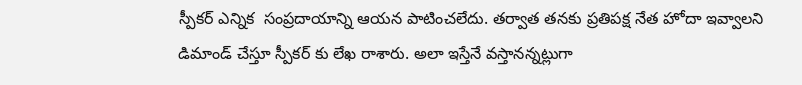స్పీకర్ ఎన్నిక  సంప్రదాయాన్ని ఆయన పాటించలేదు. తర్వాత తనకు ప్రతిపక్ష నేత హోదా ఇవ్వాలని డిమాండ్ చేస్తూ స్పీకర్ కు లేఖ రాశారు. అలా ఇస్తేనే వస్తానన్నట్లుగా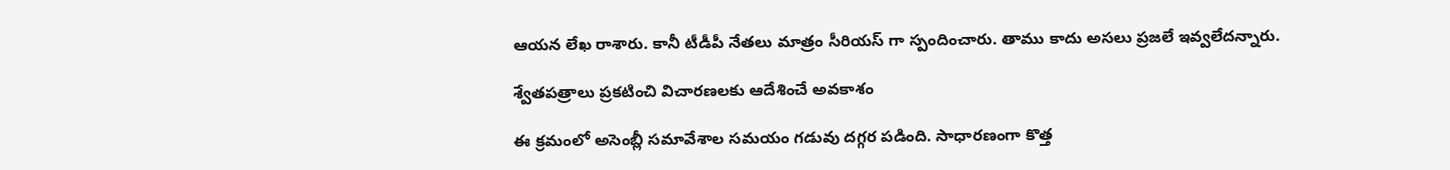ఆయన లేఖ రాశారు. కానీ టీడీపీ నేతలు మాత్రం సీరియస్ గా స్పందించారు. తాము కాదు అసలు ప్రజలే ఇవ్వలేదన్నారు.

శ్వేతపత్రాలు ప్రకటించి విచారణలకు ఆదేశించే అవకాశం

ఈ క్రమంలో అసెంబ్లీ సమావేశాల సమయం గడువు దగ్గర పడింది. సాధారణంగా కొత్త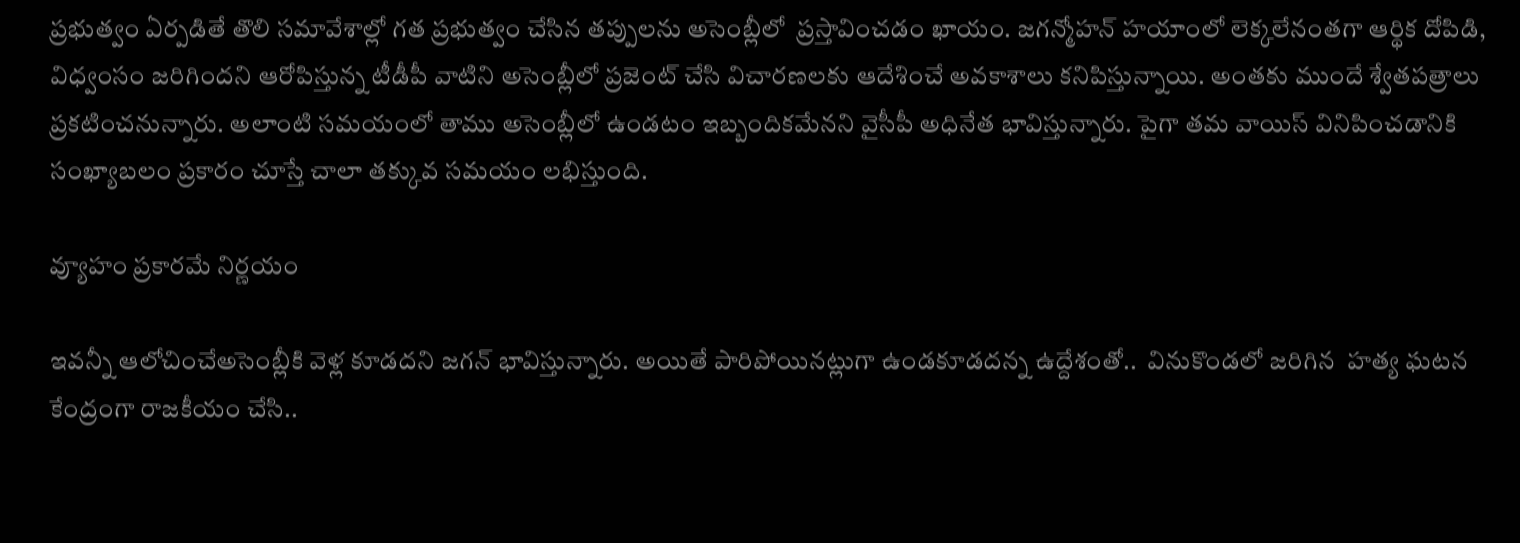ప్రభుత్వం ఏర్పడితే తొలి సమావేశాల్లో గత ప్రభుత్వం చేసిన తప్పులను అసెంబ్లీలో  ప్రస్తావించడం ఖాయం. జగన్మోహన్ హయాంలో లెక్కలేనంతగా ఆర్థిక దోపిడి, విధ్వంసం జరిగిందని ఆరోపిస్తున్న టీడీపీ వాటిని అసెంబ్లీలో ప్రజెంట్ చేసి విచారణలకు ఆదేశించే అవకాశాలు కనిపిస్తున్నాయి. అంతకు ముందే శ్వేతపత్రాలు ప్రకటించనున్నారు. అలాంటి సమయంలో తాము అసెంబ్లీలో ఉండటం ఇబ్బందికమేనని వైసీపీ అధినేత భావిస్తున్నారు. పైగా తమ వాయిస్ వినిపించడానికి సంఖ్యాబలం ప్రకారం చూస్తే చాలా తక్కువ సమయం లభిస్తుంది.

వ్యూహం ప్రకారమే నిర్ణయం

ఇవన్నీ ఆలోచించేఅసెంబ్లీకి వెళ్ల కూడదని జగన్ భావిస్తున్నారు. అయితే పారిపోయినట్లుగా ఉండకూడదన్న ఉద్దేశంతో..  వినుకొండలో జరిగిన  హత్య ఘటన కేంద్రంగా రాజకీయం చేసి..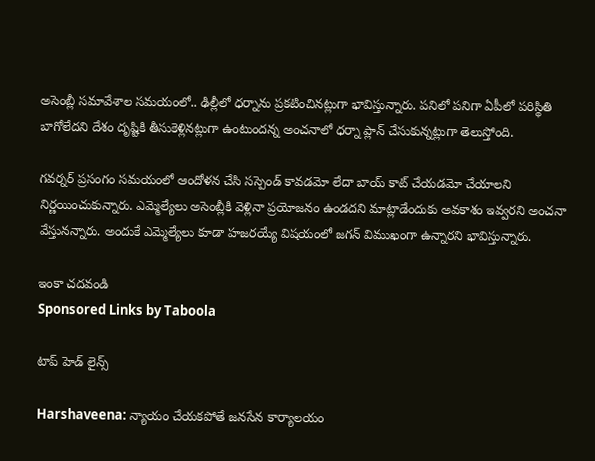అసెంబ్లీ సమావేశాల సమయంలో.. ఢిల్లీలో ధర్నాను ప్రకటించినట్లుగా భావిస్తున్నారు. పనిలో పనిగా ఏపీలో పరిస్థితి బాగోలేదని దేశం దృష్టికి తీసుకెళ్లినట్లుగా ఉంటుందన్న అంచనాలో ధర్నా ప్లాన్ చేసుకున్నట్లుగా తెలుస్తోంది.

గవర్నర్ ప్రసంగం సమయంలో ఆందోళన చేసి సస్పెండ్ కావడమో లేదా బాయ్ కాట్ చేయడమో చేయాలని నిర్ణయించుకున్నారు. ఎమ్మెల్యేలు అసెంబ్లీకి వెళ్లినా ప్రయోజనం ఉండదని మాట్లాడేందుకు అవకాశం ఇవ్వరని అంచనా వేస్తునన్నారు. అందుకే ఎమ్మెల్యేలు కూడా హజరయ్యే విషయంలో జగన్ విముఖంగా ఉన్నారని భావిస్తున్నారు.

ఇంకా చదవండి
Sponsored Links by Taboola

టాప్ హెడ్ లైన్స్

Harshaveena: న్యాయం చేయకపోతే జనసేన కార్యాలయం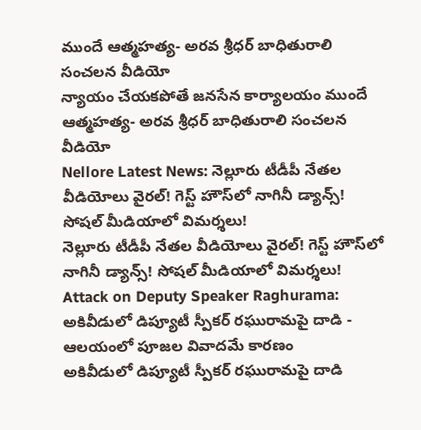ముందే ఆత్మహత్య- అరవ శ్రీధర్ బాధితురాలి సంచలన వీడియో
న్యాయం చేయకపోతే జనసేన కార్యాలయం ముందే ఆత్మహత్య- అరవ శ్రీధర్ బాధితురాలి సంచలన వీడియో
Nellore Latest News: నెల్లూరు టీడీపీ నేతల వీడియోలు వైరల్‌! గెస్ట్‌ హౌస్‌లో నాగినీ డ్యాన్స్‌! సోషల్ మీడియాలో విమర్శలు!
నెల్లూరు టీడీపీ నేతల వీడియోలు వైరల్‌! గెస్ట్‌ హౌస్‌లో నాగినీ డ్యాన్స్‌! సోషల్ మీడియాలో విమర్శలు!
Attack on Deputy Speaker Raghurama: అకివీడులో డిప్యూటీ స్పీకర్ రఘురామపై దాడి - ఆలయంలో పూజల వివాదమే కారణం
అకివీడులో డిప్యూటీ స్పీకర్ రఘురామపై దాడి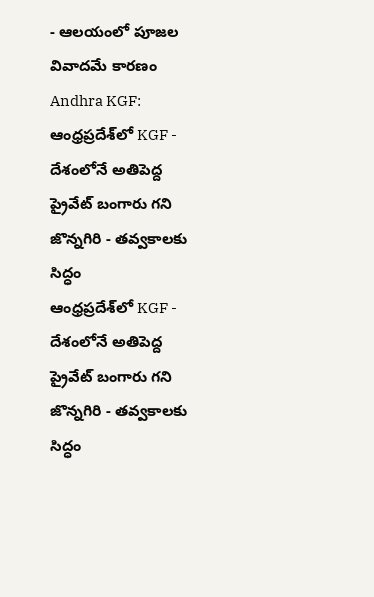- ఆలయంలో పూజల వివాదమే కారణం
Andhra KGF: ఆంధ్రప్రదేశ్‌లో KGF - దేశంలోనే అతిపెద్ద ప్రైవేట్ బంగారు గని జొన్నగిరి - తవ్వకాలకు సిద్ధం
ఆంధ్రప్రదేశ్‌లో KGF - దేశంలోనే అతిపెద్ద ప్రైవేట్ బంగారు గని జొన్నగిరి - తవ్వకాలకు సిద్ధం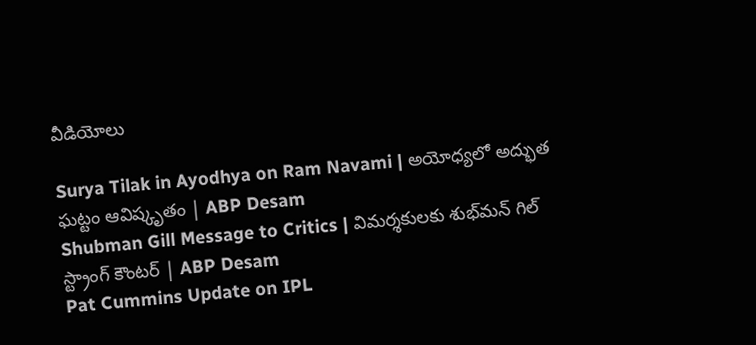వీడియోలు

Surya Tilak in Ayodhya on Ram Navami | అయోధ్యలో అద్భుత ఘట్టం ఆవిష్కృతం | ABP Desam
Shubman Gill Message to Critics | విమర్శకులకు శుభ్‌మన్ గిల్ స్ట్రాంగ్ కౌంటర్ | ABP Desam
Pat Cummins Update on IPL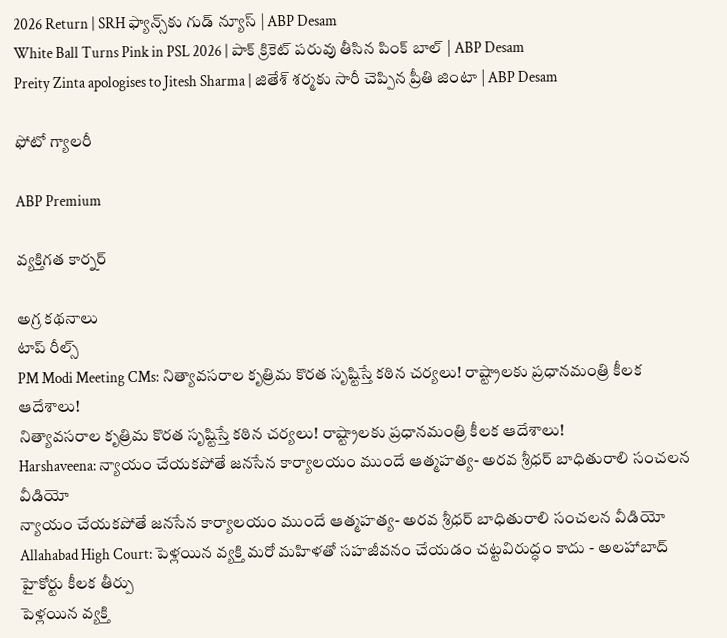2026 Return | SRH ఫ్యాన్స్‌కు గుడ్ న్యూస్ | ABP Desam
White Ball Turns Pink in PSL 2026 | పాక్ క్రికెట్ పరువు తీసిన పింక్ బాల్ | ABP Desam
Preity Zinta apologises to Jitesh Sharma | జితేశ్‌ శర్మకు సారీ చెప్పిన ప్రీతి జింటా | ABP Desam

ఫోటో గ్యాలరీ

ABP Premium

వ్యక్తిగత కార్నర్

అగ్ర కథనాలు
టాప్ రీల్స్
PM Modi Meeting CMs: నిత్యావసరాల కృత్రిమ కొరత సృష్టిస్తే కఠిన చర్యలు! రాష్ట్రాలకు ప్రధానమంత్రి కీలక ఆదేశాలు!
నిత్యావసరాల కృత్రిమ కొరత సృష్టిస్తే కఠిన చర్యలు! రాష్ట్రాలకు ప్రధానమంత్రి కీలక ఆదేశాలు!
Harshaveena: న్యాయం చేయకపోతే జనసేన కార్యాలయం ముందే ఆత్మహత్య- అరవ శ్రీధర్ బాధితురాలి సంచలన వీడియో
న్యాయం చేయకపోతే జనసేన కార్యాలయం ముందే ఆత్మహత్య- అరవ శ్రీధర్ బాధితురాలి సంచలన వీడియో
Allahabad High Court: పెళ్లయిన వ్యక్తి మరో మహిళతో సహజీవనం చేయడం చట్టవిరుద్ధం కాదు - అలహాబాద్ హైకోర్టు కీలక తీర్పు
పెళ్లయిన వ్యక్తి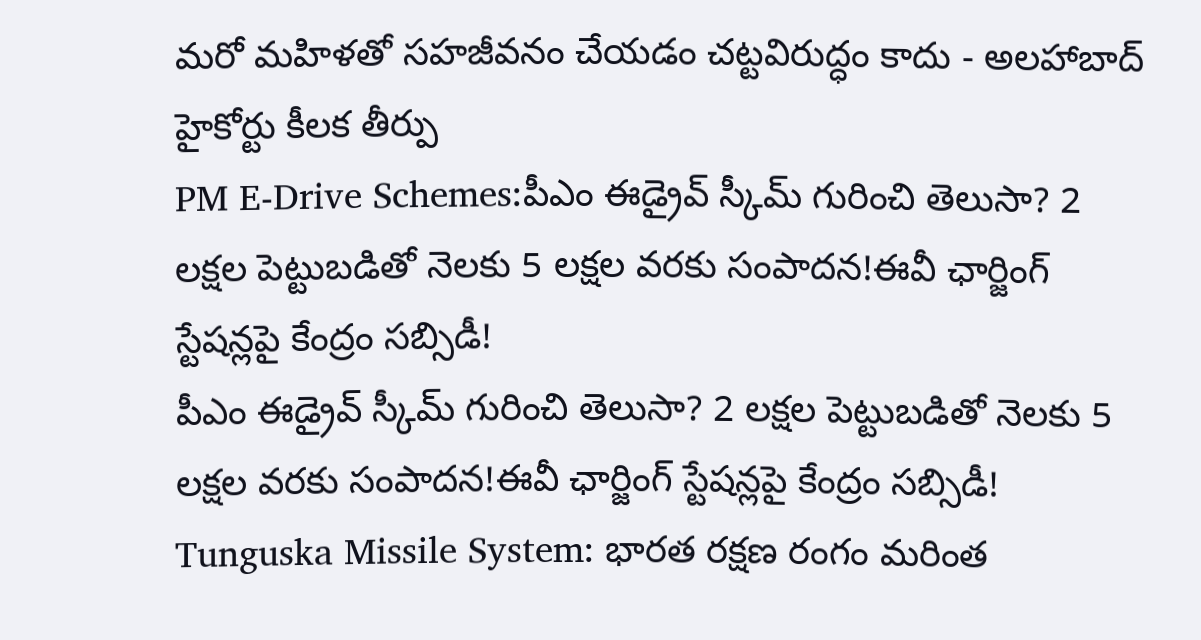మరో మహిళతో సహజీవనం చేయడం చట్టవిరుద్ధం కాదు - అలహాబాద్ హైకోర్టు కీలక తీర్పు
PM E-Drive Schemes:పీఎం ఈడ్రైవ్ స్కీమ్‌ గురించి తెలుసా? 2 లక్షల పెట్టుబడితో నెలకు 5 లక్షల వరకు సంపాదన!ఈవీ ఛార్జింగ్ స్టేషన్లపై కేంద్రం సబ్సిడీ!
పీఎం ఈడ్రైవ్ స్కీమ్‌ గురించి తెలుసా? 2 లక్షల పెట్టుబడితో నెలకు 5 లక్షల వరకు సంపాదన!ఈవీ ఛార్జింగ్ స్టేషన్లపై కేంద్రం సబ్సిడీ!
Tunguska Missile System: భారత రక్షణ రంగం మరింత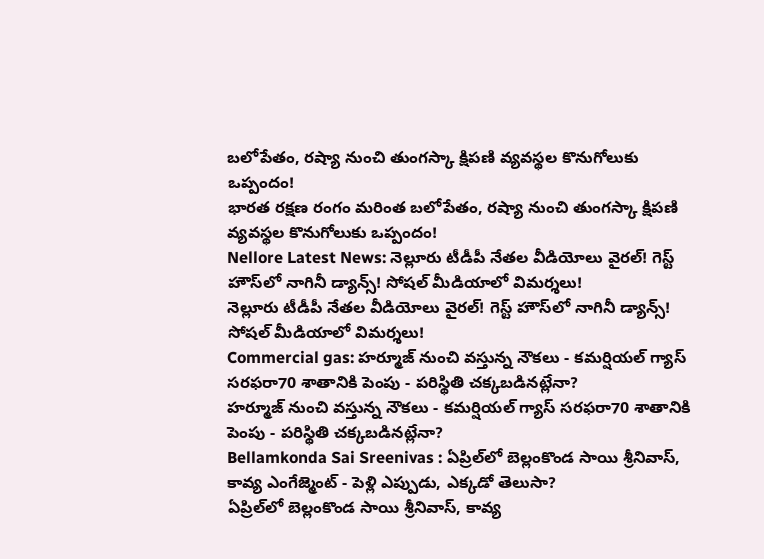బలోపేతం, రష్యా నుంచి తుంగస్కా క్షిపణి వ్యవస్థల కొనుగోలుకు ఒప్పందం!
భారత రక్షణ రంగం మరింత బలోపేతం, రష్యా నుంచి తుంగస్కా క్షిపణి వ్యవస్థల కొనుగోలుకు ఒప్పందం!
Nellore Latest News: నెల్లూరు టీడీపీ నేతల వీడియోలు వైరల్‌! గెస్ట్‌ హౌస్‌లో నాగినీ డ్యాన్స్‌! సోషల్ మీడియాలో విమర్శలు!
నెల్లూరు టీడీపీ నేతల వీడియోలు వైరల్‌! గెస్ట్‌ హౌస్‌లో నాగినీ డ్యాన్స్‌! సోషల్ మీడియాలో విమర్శలు!
Commercial gas: హర్మూజ్ నుంచి వస్తున్న నౌకలు - కమర్షియల్ గ్యాస్ సరఫరా70 శాతానికి పెంపు - పరిస్థితి చక్కబడినట్లేనా?
హర్మూజ్ నుంచి వస్తున్న నౌకలు - కమర్షియల్ గ్యాస్ సరఫరా70 శాతానికి పెంపు - పరిస్థితి చక్కబడినట్లేనా?
Bellamkonda Sai Sreenivas : ఏప్రిల్‌లో బెల్లంకొండ సాయి శ్రీనివాస్, కావ్య ఎంగేజ్మెంట్ - పెళ్లి ఎప్పుడు, ఎక్కడో తెలుసా?
ఏప్రిల్‌లో బెల్లంకొండ సాయి శ్రీనివాస్, కావ్య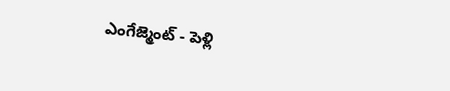ఎంగేజ్మెంట్ - పెళ్లి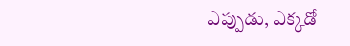ఎప్పుడు, ఎక్కడో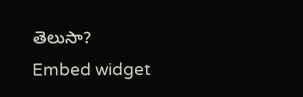తెలుసా?
Embed widget